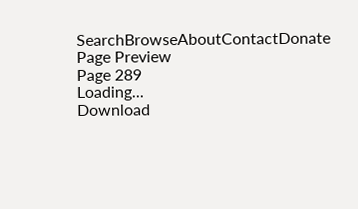SearchBrowseAboutContactDonate
Page Preview
Page 289
Loading...
Download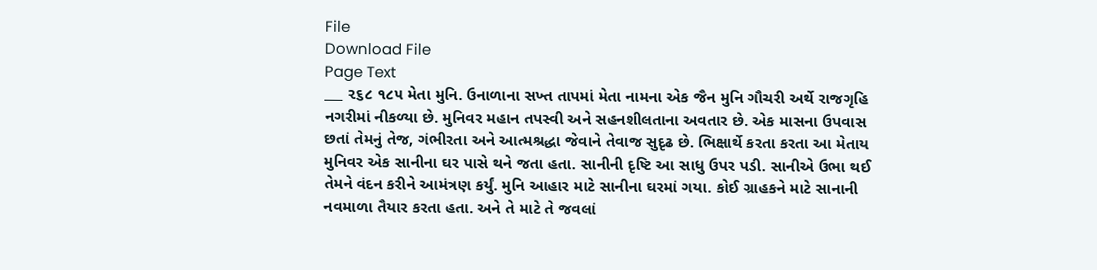File
Download File
Page Text
___ ૨૬૮ ૧૮૫ મેતા મુનિ. ઉનાળાના સખ્ત તાપમાં મેતા નામના એક જૈન મુનિ ગૌચરી અર્થે રાજગૃહિ નગરીમાં નીકળ્યા છે. મુનિવર મહાન તપસ્વી અને સહનશીલતાના અવતાર છે. એક માસના ઉપવાસ છતાં તેમનું તેજ, ગંભીરતા અને આત્મશ્રદ્ધા જેવાને તેવાજ સુદૃઢ છે. ભિક્ષાર્થે કરતા કરતા આ મેતાય મુનિવર એક સાનીના ઘર પાસે થને જતા હતા. સાનીની દૃષ્ટિ આ સાધુ ઉપર પડી. સાનીએ ઉભા થઈ તેમને વંદન કરીને આમંત્રણ કર્યું. મુનિ આહાર માટે સાનીના ઘરમાં ગયા. કોઈ ગ્રાહકને માટે સાનાની નવમાળા તૈયાર કરતા હતા. અને તે માટે તે જવલાં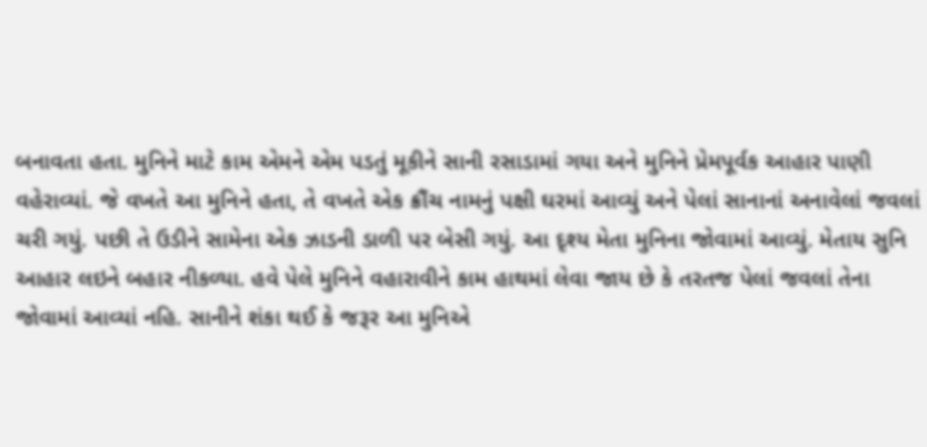બનાવતા હતા. મુનિને માટે કામ એમને એમ પડતું મૂકીને સાની રસાડામાં ગયા અને મુનિને પ્રેમપૂર્વક આહાર પાણી વહેરાવ્યાં. જે વખતે આ મુનિને હતા, તે વખતે એક ક્રૌંચ નામનું પક્ષી ઘરમાં આવ્યું અને પેલાં સાનાનાં અનાવેલાં જવલાં ચરી ગયું. પછી તે ઉડીને સામેના એક ઝાડની ડાળી પર બેસી ગયું. આ દૃશ્ય મેતા મુનિના જોવામાં આવ્યું. મેતાય સુનિ આહાર લઇને બહાર નીકળ્યા. હવે પેલે મુનિને વહારાવીને કામ હાથમાં લેવા જાય છે કે તરતજ પેલાં જવલાં તેના જોવામાં આવ્યાં નહિ. સાનીને શંકા થઈ કે જરૂર આ મુનિએ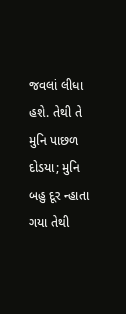જવલાં લીધા હશે. તેથી તે મુનિ પાછળ દોડયા; મુનિ બહુ દૂર ન્હાતા ગયા તેથી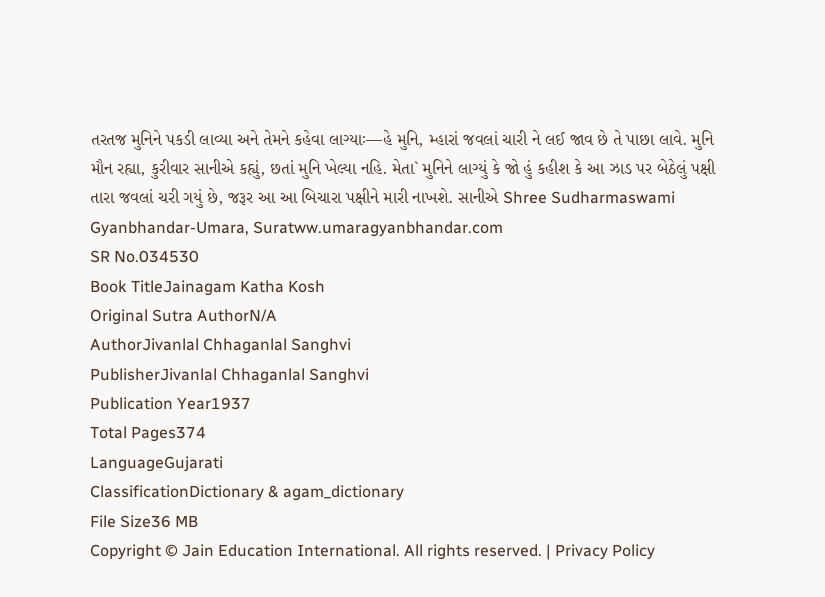તરતજ મુનિને પકડી લાવ્યા અને તેમને કહેવા લાગ્યાઃ—હે મુનિ, મ્હારાં જવલાં ચારી ને લઈ જાવ છે તે પાછા લાવે. મુનિ મૌન રહ્યા, કુરીવાર સાનીએ કહ્યું, છતાં મુનિ ખેલ્યા નહિ. મેતા` મુનિને લાગ્યું કે જો હું કહીશ કે આ ઝાડ પર બેઠેલું પક્ષી તારા જવલાં ચરી ગયું છે, જરૂર આ આ બિચારા પક્ષીને મારી નાખશે. સાનીએ Shree Sudharmaswami Gyanbhandar-Umara, Suratww.umaragyanbhandar.com
SR No.034530
Book TitleJainagam Katha Kosh
Original Sutra AuthorN/A
AuthorJivanlal Chhaganlal Sanghvi
PublisherJivanlal Chhaganlal Sanghvi
Publication Year1937
Total Pages374
LanguageGujarati
ClassificationDictionary & agam_dictionary
File Size36 MB
Copyright © Jain Education International. All rights reserved. | Privacy Policy